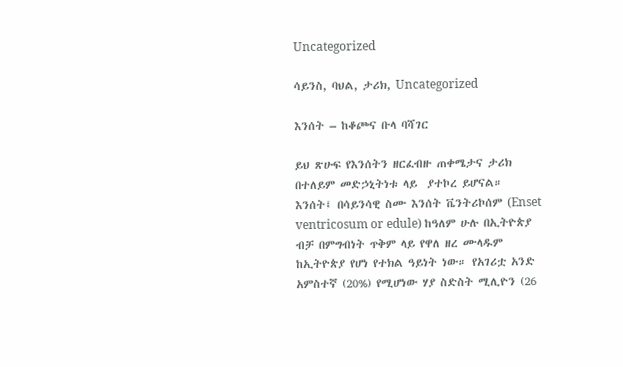Uncategorized

ሳይንስ, ባህል, ታሪክ, Uncategorized

እንሰት – ከቆጮና ቡላ ባሻገር

ይህ ጽሁፍ የእንሰትን ዘርፈብዙ ጠቀሜታና ታሪክ በተለይም መድኃኒትነቱ ላይ  ያተኮረ ይሆናል። እንሰት፤ በሳይንሳዊ ስሙ እንሰት ቬንትሪኮሰም (Enset ventricosum or edule) ከዓለም ሁሉ በኢትዮጵያ ብቻ በምግብነት ጥቅም ላይ የዋለ ዘረ ሙላዱም ከኢትዮጵያ የሆነ የተክል ዓይነት ነው። የአገሪቷ አንድ አምስተኛ (20%) የሚሆነው ሃያ ስድስት ሚሊዮን (26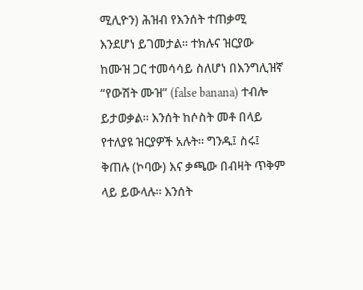ሚሊዮን) ሕዝብ የእንሰት ተጠቃሚ እንደሆነ ይገመታል። ተክሉና ዝርያው ከሙዝ ጋር ተመሳሳይ ስለሆነ በእንግሊዝኛ “የውሽት ሙዝ” (false banana) ተብሎ ይታወቃል። እንሰት ከሶስት መቶ በላይ የተለያዩ ዝርያዎች አሉት። ግንዱ፤ ስሩ፤ ቅጠሉ (ኮባው) እና ቃጫው በብዛት ጥቅም ላይ ይውላሉ። እንሰት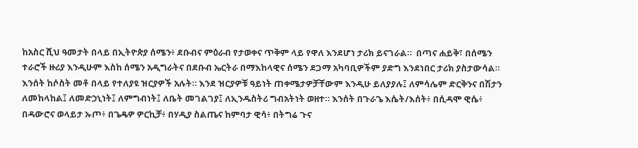ከአስር ሺህ ዓመታት በላይ በኢትዮጵያ ሰሜን፥ ደቡብና ምዕራብ የታወቀና ጥቅም ላይ የዋለ እንደሆነ ታሪክ ይናገራል።  በጣና ሐይቅ፣ በሰሜን ተራሮች ዙሪያ እንዲሁም እስከ ሰሜን አዲግራትና በደቡብ ኤርትራ በማእከላዊና ሰሜን ደጋማ አካባቢዎችም ያድግ እንደነበር ታሪክ ያስታውሳል። እንሰት ከሶስት መቶ በላይ የተለያዩ ዝርያዎች አሉት። እንደ ዝርያዎቹ ዓይነት ጠቀሜታዎቻቸውም እንዲሁ ይለያያሉ፤ ለምሳሌም ድርቅንና በሽታን ለመከላከል፤ ለመድኃኒነት፤ ለምግብነት፤ ለቤት መገልገያ፤ ለኢንዱስትሪ ግብአትነት ወዘተ። እንሰት በጉራጌ እሴት/እሰት፥ በሲዳሞ ዊሴ፥ በዳውሮና ወላይታ ኡጦ፥ በጌዴዎ ዎርኪቻ፥ በሃዲያ ስልጤና ከምባታ ዊሳ፥ በትግሬ ጉና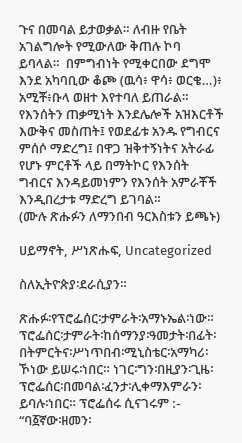ጉና በመባል ይታወቃል። ለብዙ የቤት አገልግሎት የሚውለው ቅጠሉ ኮባ ይባላል።  በምግብነት የሚቀርበው ደግሞ እንደ አካባቢው ቆጮ (ዉሳ፥ ዋሳ፥ ወርቄ…)፥ አሚቾ፥ቡላ ወዘተ እየተባለ ይጠራል።
የእንሰትን ጠቃሚነት እንደሌሎች አዝእርቶች  እውቅና መስጠት፤ የወደፊቱ አንዱ የግብርና ምሰሶ ማድረግ፤ በዋጋ ዝቅተኝነትና አትራፊ የሆኑ ምርቶች ላይ በማትኮር የእንሰት ግብርና እንዳይመነምን የእንሰት አምራቾች እንዲበረታቱ ማድረግ ይገባል።
(ሙሉ ጽሑፉን ለማንበብ ዓርእስቱን ይጫኑ)

ሀይማኖት, ሥነጽሑፍ, Uncategorized

ስለኢትዮጵያ፡ደራሲያን።

ጽሑፉ፡የፕሮፌሰር፡ታምራት፡አማኑኤል፡ነው። ፕሮፌሰር፡ታምራት፡ከሰማንያ፡ዓመታት፡በፊት፡በትምርትና፡ሥነጥበብ፡ሚኒስቴር፡አማካሪ፡ኾነው ይሠሩ፡ነበር። ነገር፡ግን፡በዚያን፡ጊዜ፡ፕሮፌሰር፡በመባል፡ፈንታ፡ሊቀማእምራን፡ይባሉ፡ነበር። ፕሮፌሰሩ ሲናገሩም :- “ባ፩ኛው፡ዘመን፡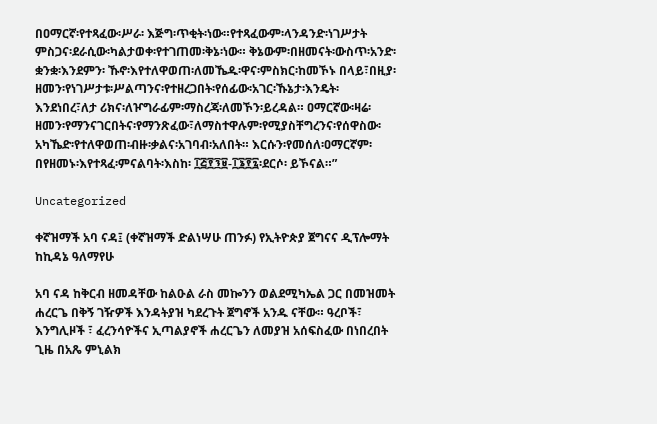በዐማርኛ፡የተጻፈው፡ሥራ፡ እጅግ፡ጥቂት፡ነው።የተጻፈውም፡ላንዳንድ፡ነገሥታት ምስጋና፡ደራሲው፡ካልታወቀ፡የተገጠመ፡ቅኔ፡ነው። ቅኔውም፡በዘመናት፡ውስጥ፡አንድ፡ቋንቋ፡እንደምን፡ ኹኖ፡እየተለዋወጠ፡ለመኼዱ፡ዋና፡ምስክር፡ከመኾኑ በላይ፣በዚያ፡ዘመን፡የነገሥታቱ፡ሥልጣንና፡የተዘረጋበት፡የሰፊው፡አገር፡ኹኔታ፡እንዴት፡እንደነበረ፣ለታ ሪክና፡ለዦግራፊም፡ማስረጃ፡ለመኾን፡ይረዳል። ዐማርኛው፡ዛሬ፡ዘመን፡የማንናገርበትና፡የማንጽፈው፣ለማስተዋሉም፡የሚያስቸግረንና፡የሰዋስው፡አካኼድ፡የተለዋወጠ፡ብዙ፡ቃልና፡አገባብ፡አለበት። እርሱን፡የመሰለ፡ዐማርኛም፡በየዘመኑ፡እየተጻፈ፡ምናልባት፡እስከ፡ ፲፭፻፺፱-፲፮፻፯፡ደርሶ፡ ይኾናል።”

Uncategorized

ቀኛዝማች አባ ናዳ፤ (ቀኛዝማች ድልነሣሁ ጠንፉ) የኢትዮጵያ ጀግናና ዲፕሎማት ከኪዳኔ ዓለማየሁ

አባ ናዳ ከቅርብ ዘመዳቸው ከልዑል ራስ መኰንን ወልደሚካኤል ጋር በመዝመት ሐረርጌ በቅኝ ገዥዎች እንዳትያዝ ካደረጉት ጀግኖች አንዱ ናቸው። ዓረቦች፣ እንግሊዞች ፣ ፈረንሳዮችና ኢጣልያኖች ሐረርጌን ለመያዝ አሰፍስፈው በነበረበት ጊዜ በአጼ ምኒልክ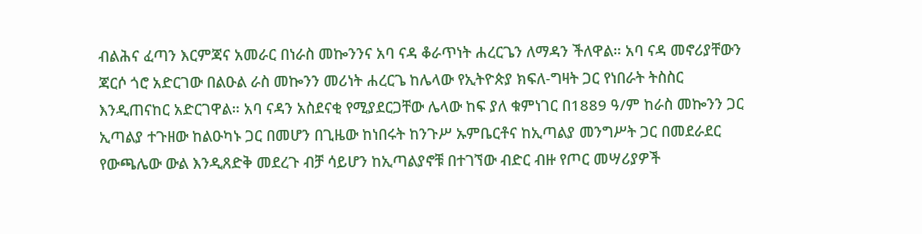ብልሕና ፈጣን እርምጃና አመራር በነራስ መኰንንና አባ ናዳ ቆራጥነት ሐረርጌን ለማዳን ችለዋል። አባ ናዳ መኖሪያቸውን ጃርሶ ጎሮ አድርገው በልዑል ራስ መኰንን መሪነት ሐረርጌ ከሌላው የኢትዮጵያ ክፍለ-ግዛት ጋር የነበራት ትስስር እንዲጠናከር አድርገዋል። አባ ናዳን አስደናቂ የሚያደርጋቸው ሌላው ከፍ ያለ ቁምነገር በ1889 ዓ/ም ከራስ መኰንን ጋር ኢጣልያ ተጉዘው ከልዑካኑ ጋር በመሆን በጊዜው ከነበሩት ከንጉሥ ኡምቤርቶና ከኢጣልያ መንግሥት ጋር በመደራደር የውጫሌው ውል እንዲጸድቅ መደረጉ ብቻ ሳይሆን ከኢጣልያኖቹ በተገኘው ብድር ብዙ የጦር መሣሪያዎች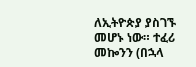ለኢትዮጵያ ያስገኙ መሆኑ ነው። ተፈሪ መኰንን (በኋላ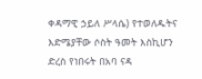ቀዳማዊ ኃይለ ሥላሴ) የተወለዱትና እድሜያቸው ሶስት ዓመት እስኪሆን ድረስ የነበሩት በአባ ናዳ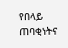የበላይ ጠባቂነትና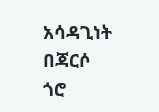አሳዳጊነት በጃርሶ ጎሮ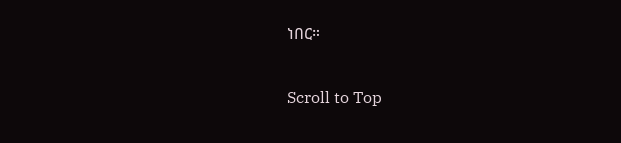ነበር።

Scroll to Top